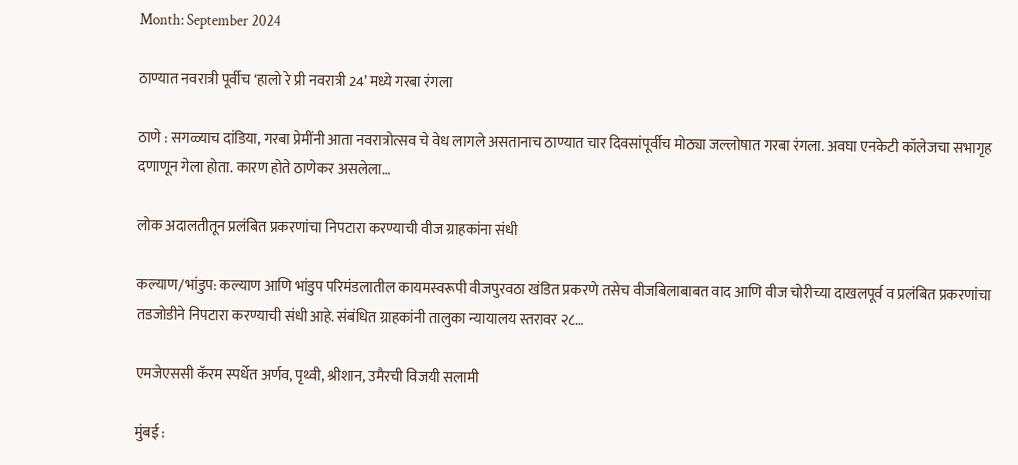Month: September 2024

ठाण्यात नवरात्री पूर्वीच ‘हालो रे प्री नवरात्री 24’ मध्ये गरबा रंगला

ठाणे : सगळ्याच दांडिया, गरबा प्रेमींनी आता नवरात्रोत्सव चे वेध लागले असतानाच ठाण्यात चार दिवसांपूर्वीच मोठ्या जल्लोषात गरबा रंगला. अवघा एनकेटी कॉलेजचा सभागृह दणाणून गेला होता. कारण होते ठाणेकर असलेला…

लोक अदालतीतून प्रलंबित‍ प्रकरणांचा निपटारा करण्याची वीज ग्राहकांना संधी

कल्याण/भांडुप: कल्याण आणि भांडुप परिमंडलातील कायमस्वरूपी वीजपुरवठा खंडित प्रकरणे तसेच वीजबिलाबाबत वाद आणि वीज चोरीच्या दाखलपूर्व व प्रलंबित प्रकरणांचा तडजोडीने निपटारा करण्याची संधी आहे. संबंधित ग्राहकांनी तालुका न्यायालय स्तरावर २८…

एमजेएससी कॅरम स्पर्धेत अर्णव, पृथ्वी, श्रीशान, उमैरची विजयी सलामी

मुंबई :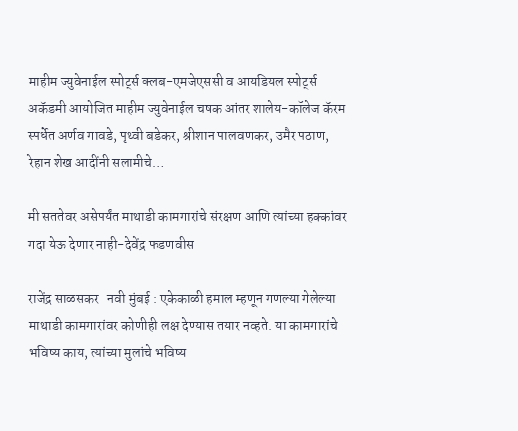माहीम ज्युवेनाईल स्पोर्ट्स क्लब-एमजेएससी व आयडियल स्पोर्ट्स अकॅडमी आयोजित माहीम ज्युवेनाईल चषक आंतर शालेय-कॉलेज कॅरम स्पर्धेत अर्णव गावडे, पृथ्वी बडेकर, श्रीशान पालवणकर, उमैर पठाण, रेहान शेख आदींनी सलामीचे…

मी सततेवर असेपर्यंत माथाडी कामगारांचे संरक्षण आणि त्यांच्या हक्कांवर  गदा येऊ देणार नाही-देवेंद्र फडणवीस

राजेंद्र साळसकर   नवी मुंबई : एकेकाळी हमाल म्हणून गणल्या गेलेल्या माथाडी कामगारांवर कोणीही लक्ष देण्यास तयार नव्हते. या कामगारांचे भविष्य काय, त्यांच्या मुलांचे भविष्य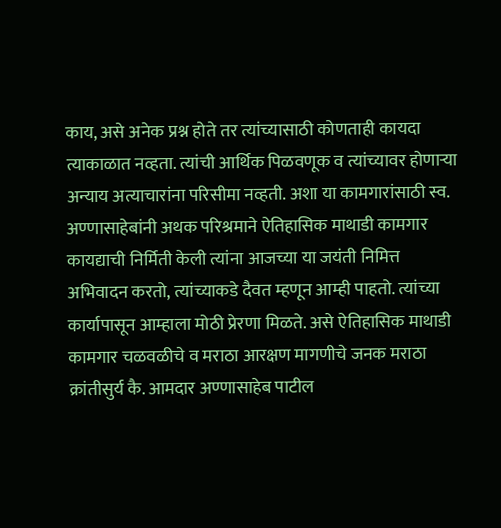काय, असे अनेक प्रश्न होते तर त्यांच्यासाठी कोणताही कायदा त्याकाळात नव्हता. त्यांची आर्थिक पिळवणूक व त्यांच्यावर होणाऱ्या अन्याय अत्याचारांना परिसीमा नव्हती. अशा या कामगारांसाठी स्व. अण्णासाहेबांनी अथक परिश्रमाने ऐतिहासिक माथाडी कामगार कायद्याची निर्मिती केली त्यांना आजच्या या जयंती निमित्त अभिवादन करतो, त्यांच्याकडे दैवत म्हणून आम्ही पाहतो. त्यांच्या कार्यापासून आम्हाला मोठी प्रेरणा मिळते. असे ऐतिहासिक माथाडी कामगार चळवळीचे व मराठा आरक्षण मागणीचे जनक मराठा क्रांतीसुर्य कै. आमदार अण्णासाहेब पाटील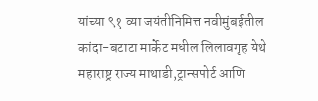यांच्या ९१ व्या जयंतीनिमित्त नवीमुंबईतील कांदा-बटाटा मार्केट मधील लिलावगृह येथे महाराष्ट्र राज्य माथाडी,ट्रान्सपोर्ट आणि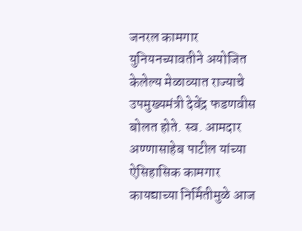जनरल कामगार युनियनच्यावतीने अयोजित केलेल्य मेळाव्यात राज्याचे उपमुख्यमंत्री देवेंद्र फडणवीस बोलत होते. स्व. आमदार अण्णासाहेब पाटील यांच्या ऐसिहासिक कामगार कायद्याच्या निर्मितीमुळे आज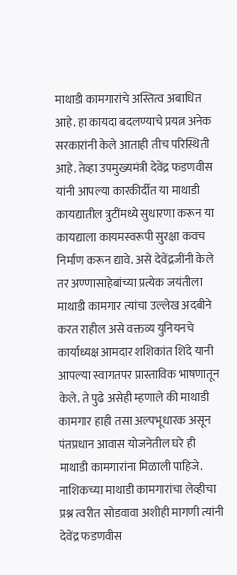माथाडी कामगारांचे अस्तित्व अबाधित आहे. हा कायदा बदलण्याचे प्रयत्न अनेक सरकारांनी केले आताही तीच परिस्थिती आहे. तेव्हा उपमुख्यमंत्री देवेंद्र फडणवीस यांनी आपल्या कारकीर्दीत या माथाडी कायद्यातील त्रुटींमध्ये सुधारणा करून या कायद्याला कायमस्वरूपी सुरक्षा कवच निर्माण करून द्यावे. असे देवेंद्रजींनी केले तर अण्णासाहेबांच्या प्रत्येक जयंतीला माथाडी कामगार त्यांचा उल्लेख अदबीने करत राहील असे वक्तव्य युनियनचे कार्याध्यक्ष आमदार शशिकांत शिंदे यानी आपल्या स्वागतपर प्रास्ताविक भाषणातून केले. ते पुढे असेही म्हणाले की माथाडी कामगार हाही तसा अल्पभूधारक असून पंतप्रधान आवास योजनेतील घरे ही माथाडी कामगारांना मिळाली पाहिजे. नाशिकच्या माथाडी कामगारांचा लेव्हीचा प्रश्न त्वरीत सोडवावा अशीही मागणी त्यांनी देवेंद्र फडणवीस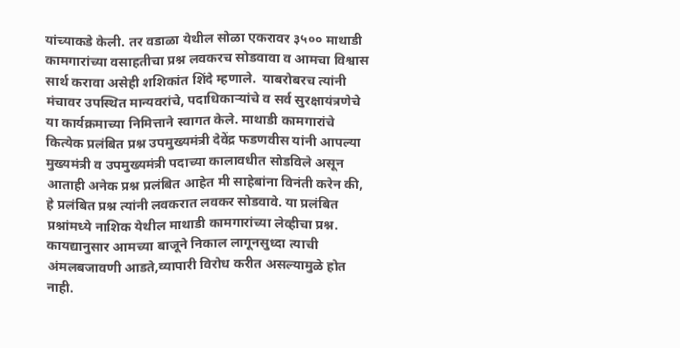यांच्याकडे केली. तर वडाळा येथील सोळा एकरावर ३५०० माथाडी कामगारांच्या वसाहतीचा प्रश्न लवकरच सोडवावा व आमचा विश्वास सार्थ करावा असेही शशिकांत शिंदे म्हणाले.  याबरोबरच त्यांनी मंचावर उपस्थित मान्यवरांचे, पदाधिकाऱ्यांचे व सर्व सुरक्षायंत्रणेचे या कार्यक्रमाच्या निमित्ताने स्वागत केले. माथाडी कामगारांचे कित्येक प्रलंबित प्रश्न उपमुख्यमंत्री देवेंद्र फडणवीस यांनी आपल्या मुख्यमंत्री व उपमुख्यमंत्री पदाच्या कालावधीत सोडविले असून आताही अनेक प्रश्न प्रलंबित आहेत मी साहेबांना विनंती करेन की, हे प्रलंबित प्रश्न त्यांनी लवकरात लवकर सोडवावे. या प्रलंबित प्रश्नांमध्ये नाशिक येथील माथाडी कामगारांच्या लेव्हीचा प्रश्न. कायद्यानुसार आमच्या बाजूने निकाल लागूनसुध्दा त्याची अंमलबजावणी आडते,व्यापारी विरोध करीत असल्यामुळे होत नाही.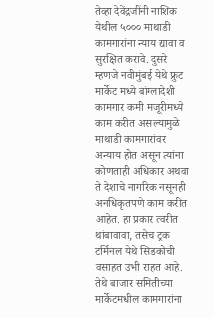तेव्हा देवेंद्रजींनी नाशिक येथील ५००० माथाडी कामगारांना न्याय द्यावा व सुरक्षित करावे. दुसरे म्हणजे नवीमुंबई येथे फ्रुट मार्केट मध्ये बांग्लादेशी कामगार कमी मजूरीमध्ये काम करीत असल्यामुळे माथाडी कामगारांवर अन्याय होत असून त्यांना कोणताही अधिकार अथवा ते देशाचे नागरिक नसूनही अनधिकृतपणे काम करीत आहेत. हा प्रकार त्वरीत थांबावावा, तसेच ट्रक टर्मिनल येथे सिडकोची वसाहत उभी राहत आहे. तेथे बाजार समितीच्या मार्केटमधील कामगारांना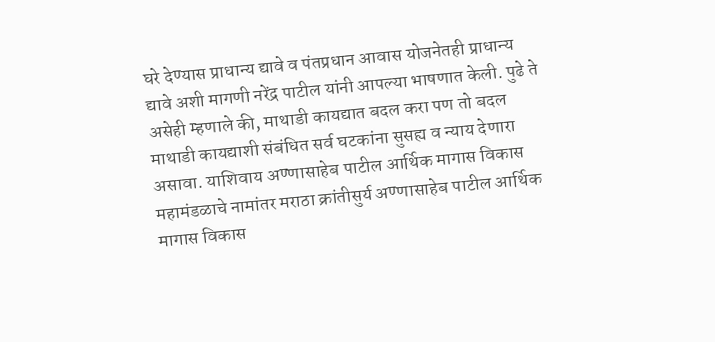घरे देण्यास प्राधान्य द्यावे व पंतप्रधान आवास योजनेतही प्राधान्य द्यावे अशी मागणी नरेंद्र पाटील यांनी आपल्या भाषणात केली. पुढे ते असेही म्हणाले की, माथाडी कायद्यात बदल करा पण तो बदल माथाडी कायद्याशी संबंधित सर्व घटकांना सुसह्य व न्याय देणारा असावा. याशिवाय अण्णासाहेब पाटील आर्थिक मागास विकास महामंडळाचे नामांतर मराठा क्रांतीसुर्य अण्णासाहेब पाटील आर्थिक मागास विकास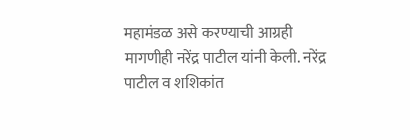महामंडळ असे करण्याची आग्रही मागणीही नरेंद्र पाटील यांनी केली. नरेंद्र पाटील व शशिकांत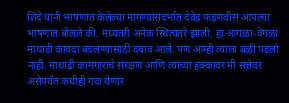शिंदे यानी भाषणात केलेल्या मागण्यांसंदर्भात देवेंद्र फडणवीस आपल्या भाषणात बोलले की, मध्यंतरी अनेक स्थित्यंतरे झाली. हा आगळा-वेगळा माथाडी कायदा बदलण्यासाठी दबाव आले. पण आम्ही त्याला बळी पडलो नाही. माथाडी कामगारांचे संरक्षण आणि त्यांच्या हक्कावर मी सत्तेवर असेपर्यंत कधीही गदा येणार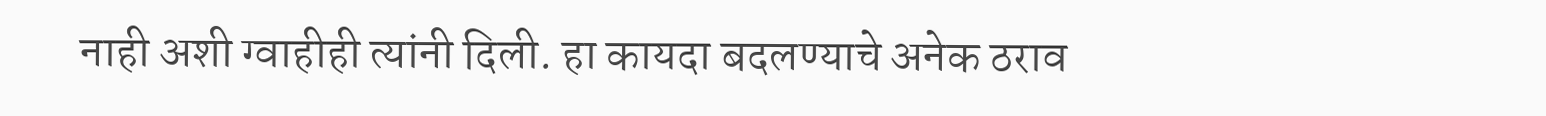नाही अशी ग्वाहीही त्यांनी दिली. हा कायदा बदलण्याचे अनेक ठराव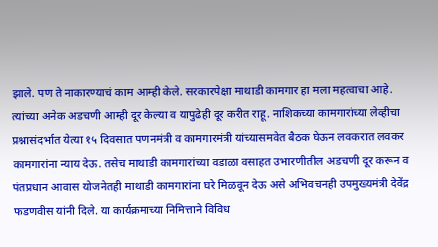झाले. पण ते नाकारण्याचं काम आम्ही केले. सरकारपेक्षा माथाडी कामगार हा मला महत्वाचा आहे. त्यांच्या अनेक अडचणी आम्ही दूर केल्या व यापुढेही दूर करीत राहू. नाशिकच्या कामगारांच्या लेव्हीचा प्रश्नासंदर्भात येत्या १५ दिवसात पणनमंत्री व कामगारमंत्री यांच्यासमवेत बैठक घेऊन लवकरात लवकर कामगारांना न्याय देऊ. तसेच माथाडी कामगारांच्या वडाळा वसाहत उभारणीतील अडचणी दूर करून व पंतप्रधान आवास योजनेतही माथाडी कामगारांना घरे मिळवून देऊ असे अभिवचनही उपमुख्यमंत्री देवेंद्र फडणवीस यांनी दिले. या कार्यक्रमाच्या निमित्ताने विविध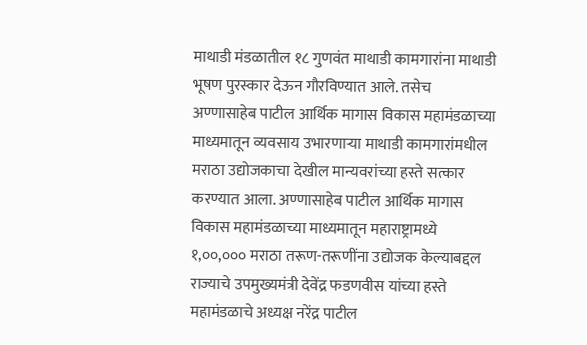माथाडी मंडळातील १८ गुणवंत माथाडी कामगारांना माथाडी भूषण पुरस्कार देऊन गौरविण्यात आले. तसेच अण्णासाहेब पाटील आर्थिक मागास विकास महामंडळाच्या माध्यमातून व्यवसाय उभारणाऱ्या माथाडी कामगारांमधील मराठा उद्योजकाचा देखील मान्यवरांच्या हस्ते सत्कार करण्यात आला. अण्णासाहेब पाटील आर्थिक मागास विकास महामंडळाच्या माध्यमातून महाराष्ट्रामध्ये १,००,००० मराठा तरूण-तरूणींना उद्योजक केल्याबद्दल राज्याचे उपमुख्यमंत्री देवेंद्र फडणवीस यांच्या हस्ते महामंडळाचे अध्यक्ष नरेंद्र पाटील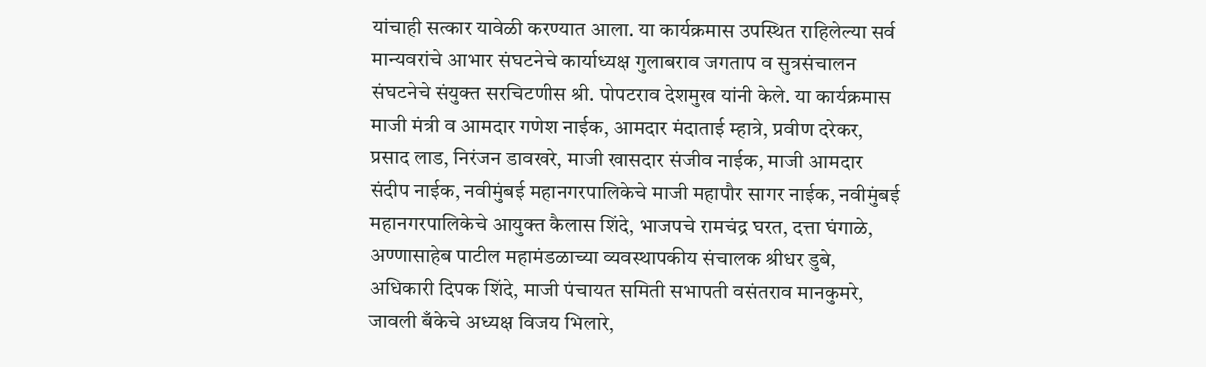यांचाही सत्कार यावेळी करण्यात आला. या कार्यक्रमास उपस्थित राहिलेल्या सर्व मान्यवरांचे आभार संघटनेचे कार्याध्यक्ष गुलाबराव जगताप व सुत्रसंचालन संघटनेचे संयुक्त सरचिटणीस श्री. पोपटराव देशमुख यांनी केले. या कार्यक्रमास माजी मंत्री व आमदार गणेश नाईक, आमदार मंदाताई म्हात्रे, प्रवीण दरेकर, प्रसाद लाड, निरंजन डावखरे, माजी खासदार संजीव नाईक, माजी आमदार संदीप नाईक, नवीमुंबई महानगरपालिकेचे माजी महापौर सागर नाईक, नवीमुंबई महानगरपालिकेचे आयुक्त कैलास शिंदे, भाजपचे रामचंद्र घरत, दत्ता घंगाळे, अण्णासाहेब पाटील महामंडळाच्या व्यवस्थापकीय संचालक श्रीधर डुबे, अधिकारी दिपक शिंदे, माजी पंचायत समिती सभापती वसंतराव मानकुमरे, जावली बँकेचे अध्यक्ष विजय भिलारे,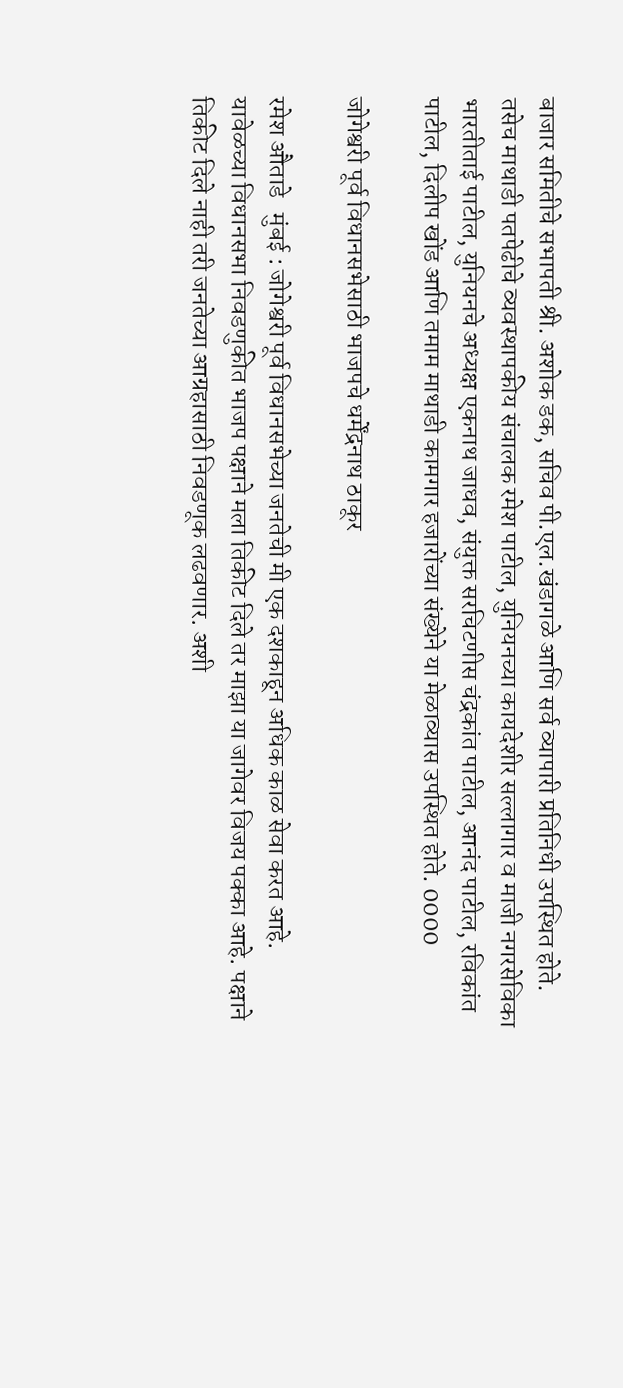बाजार समितीचे सभापती श्री. अशोक डक, सचिव पी.एल.खंडागळे आणि सर्व व्यापारी प्रतिनिधी उपस्थित होते. तसेच माथाडी पतपेढीचे व्यवस्थापकीय संचालक रमेश पाटील, युनियनच्या कायदेशीर सल्लागार व माजी नगरसेविका भारतीताई पाटील, युनियनचे अध्यक्ष एकनाथ जाधव, संयुक्त सरचिटणीस चंद्रकांत पाटील, आनंद पाटील, रविकांत पाटील, दिलीप खोंड आणि तमाम माथाडी कामगार हजारोंच्या संख्येने या मेळाव्यास उपस्थित होते. 0000

जोगेश्वरी पूर्व विधानसभेसाठी भाजपचे धर्मेंद्रनाथ ठाकूर

रमेश औताडे   मुंबई : जोगेश्वरी पूर्व विधानसभेच्या जनतेची मी एक दशकाहून अधिक काळ सेवा करत आहे. यावेळच्या विधानसभा निवडणुकीत भाजप पक्षाने मला तिकीट दिले तर माझा या जागेवर विजय पक्का आहे. पक्षाने तिकीट दिले नाही तरी जनतेच्या आग्रहासाठी निवडणूक लढवणार. अशी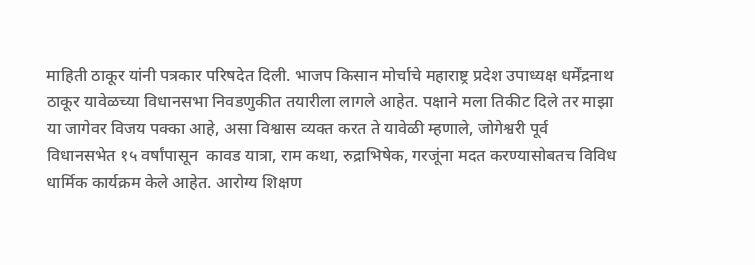माहिती ठाकूर यांनी पत्रकार परिषदेत दिली. भाजप किसान मोर्चाचे महाराष्ट्र प्रदेश उपाध्यक्ष धर्मेंद्रनाथ ठाकूर यावेळच्या विधानसभा निवडणुकीत तयारीला लागले आहेत. पक्षाने मला तिकीट दिले तर माझा या जागेवर विजय पक्का आहे, असा विश्वास व्यक्त करत ते यावेळी म्हणाले, जोगेश्वरी पूर्व विधानसभेत १५ वर्षांपासून  कावड यात्रा, राम कथा, रुद्राभिषेक, गरजूंना मदत करण्यासोबतच विविध धार्मिक कार्यक्रम केले आहेत. आरोग्य शिक्षण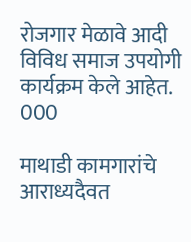रोजगार मेळावे आदी विविध समाज उपयोगी कार्यक्रम केले आहेत. 000

माथाडी कामगारांचे आराध्यदैवत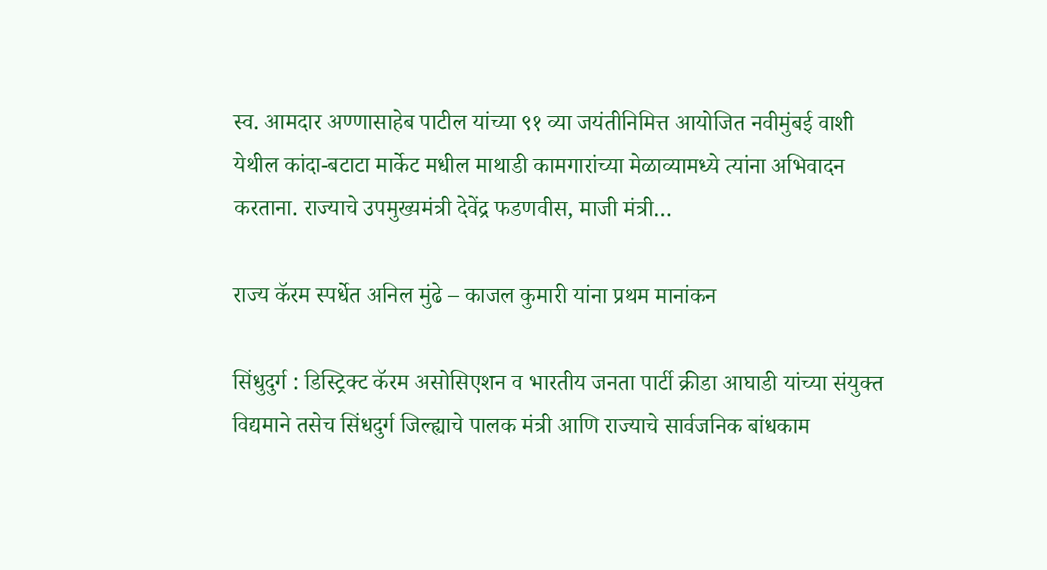स्व. आमदार अण्णासाहेब पाटील यांच्या ९१ व्या जयंतीनिमित्त आयोजित नवीमुंबई वाशी येथील कांदा-बटाटा मार्केट मधील माथाडी कामगारांच्या मेळाव्यामध्ये त्यांना अभिवादन करताना. राज्याचे उपमुख्यमंत्री देवेंद्र फडणवीस, माजी मंत्री…

राज्य कॅरम स्पर्धेत अनिल मुंढे – काजल कुमारी यांना प्रथम मानांकन

सिंधुदुर्ग : डिस्ट्रिक्ट कॅरम असोसिएशन व भारतीय जनता पार्टी क्रीडा आघाडी यांच्या संयुक्त विद्यमाने तसेच सिंधदुर्ग जिल्ह्याचे पालक मंत्री आणि राज्याचे सार्वजनिक बांधकाम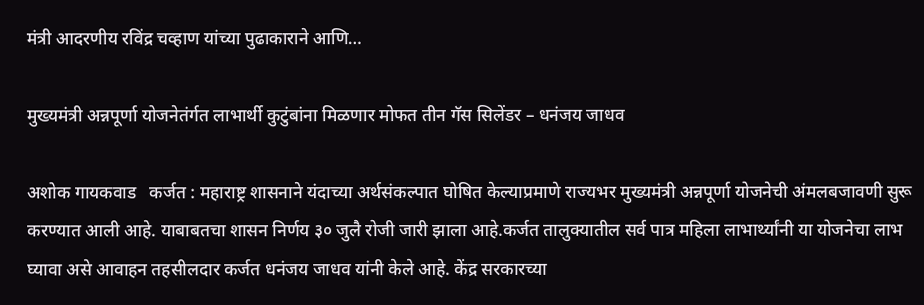मंत्री आदरणीय रविंद्र चव्हाण यांच्या पुढाकाराने आणि…

मुख्यमंत्री अन्नपूर्णा योजनेतंर्गत लाभार्थी कुटुंबांना मिळणार मोफत तीन गॅस सिलेंडर – धनंजय जाधव

अशोक गायकवाड   कर्जत : महाराष्ट्र शासनाने यंदाच्या अर्थसंकल्पात घोषित केल्याप्रमाणे राज्यभर मुख्यमंत्री अन्नपूर्णा योजनेची अंमलबजावणी सुरू करण्यात आली आहे. याबाबतचा शासन निर्णय ३० जुलै रोजी जारी झाला आहे.कर्जत तालुक्यातील सर्व पात्र महिला लाभार्थ्यांनी या योजनेचा लाभ घ्यावा असे आवाहन तहसीलदार कर्जत धनंजय जाधव यांनी केले आहे. केंद्र सरकारच्या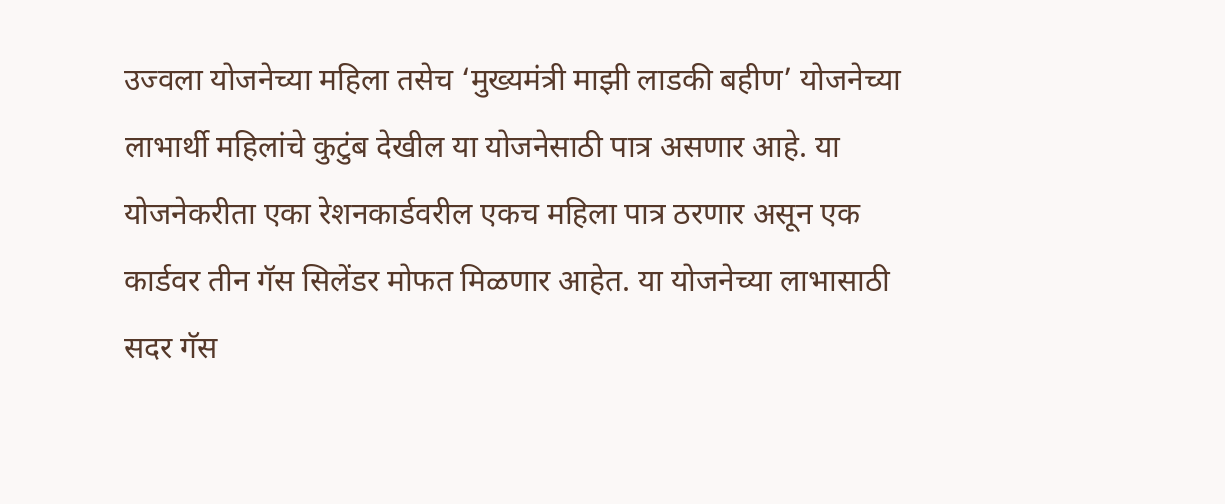उज्वला योजनेच्या महिला तसेच ‘मुख्यमंत्री माझी लाडकी बहीण’ योजनेच्या लाभार्थी महिलांचे कुटुंब देखील या योजनेसाठी पात्र असणार आहे. या योजनेकरीता एका रेशनकार्डवरील एकच महिला पात्र ठरणार असून एक कार्डवर तीन गॅस सिलेंडर मोफत मिळणार आहेत. या योजनेच्या लाभासाठी सदर गॅस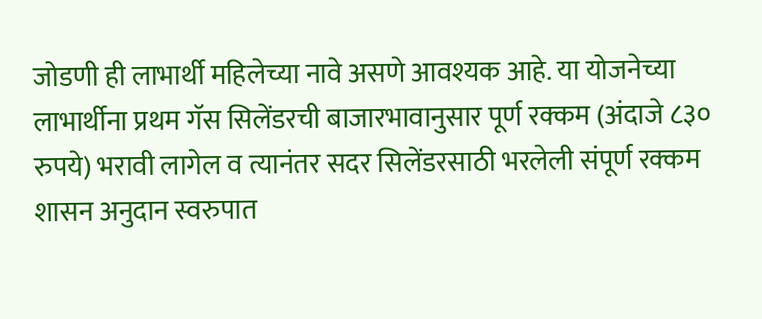जोडणी ही लाभार्थी महिलेच्या नावे असणे आवश्यक आहे. या योजनेच्या लाभार्थीना प्रथम गॅस सिलेंडरची बाजारभावानुसार पूर्ण रक्कम (अंदाजे ८३० रुपये) भरावी लागेल व त्यानंतर सदर सिलेंडरसाठी भरलेली संपूर्ण रक्कम शासन अनुदान स्वरुपात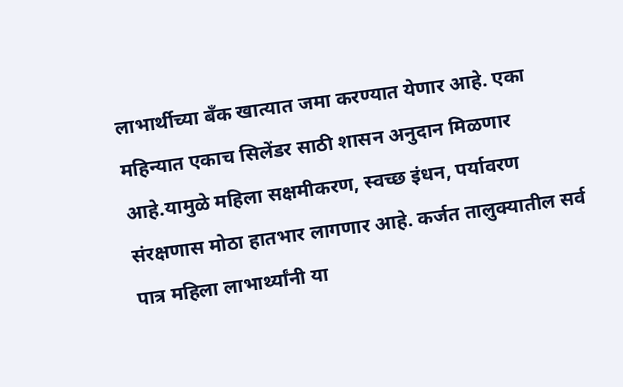लाभार्थीच्या बँक खात्यात जमा करण्यात येणार आहे. एका महिन्यात एकाच सिलेंडर साठी शासन अनुदान मिळणार आहे.यामुळे महिला सक्षमीकरण, स्वच्छ इंधन, पर्यावरण संरक्षणास मोठा हातभार लागणार आहे. कर्जत तालुक्यातील सर्व पात्र महिला लाभार्थ्यांनी या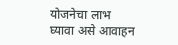योजनेचा लाभ घ्यावा असे आवाहन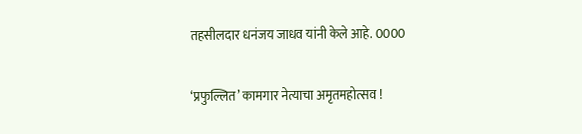तहसीलदार धनंजय जाधव यांनी केले आहे. 0000

‘प्रफुल्लित’ कामगार नेत्याचा अमृतमहोत्सव !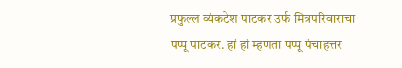प्रफुल्ल व्यंकटेश पाटकर उर्फ मित्रपरिवाराचा पप्पू पाटकर. हां हां म्हणता पप्पू पंचाहत्तर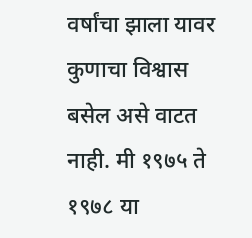वर्षांचा झाला यावर कुणाचा विश्वास बसेल असे वाटत नाही. मी १९७५ ते १९७८ या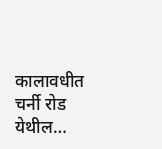कालावधीत चर्नी रोड येथील…